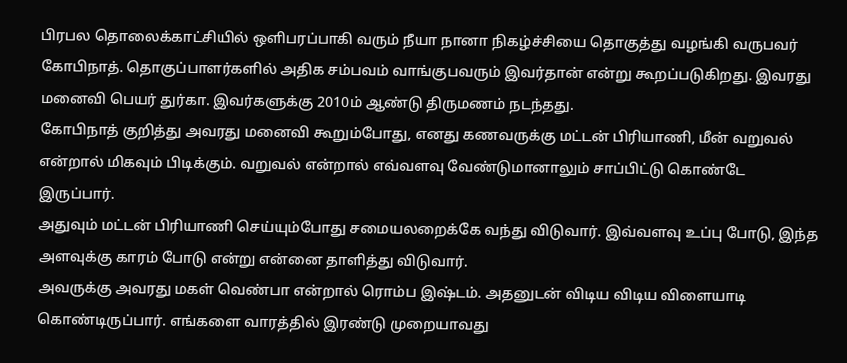பிரபல தொலைக்காட்சியில் ஒளிபரப்பாகி வரும் நீயா நானா நிகழ்ச்சியை தொகுத்து வழங்கி வருபவர் கோபிநாத். தொகுப்பாளர்களில் அதிக சம்பவம் வாங்குபவரும் இவர்தான் என்று கூறப்படுகிறது. இவரது மனைவி பெயர் துர்கா. இவர்களுக்கு 2010ம் ஆண்டு திருமணம் நடந்தது.
கோபிநாத் குறித்து அவரது மனைவி கூறும்போது, எனது கணவருக்கு மட்டன் பிரியாணி, மீன் வறுவல் என்றால் மிகவும் பிடிக்கும். வறுவல் என்றால் எவ்வளவு வேண்டுமானாலும் சாப்பிட்டு கொண்டே இருப்பார்.
அதுவும் மட்டன் பிரியாணி செய்யும்போது சமையலறைக்கே வந்து விடுவார். இவ்வளவு உப்பு போடு, இந்த அளவுக்கு காரம் போடு என்று என்னை தாளித்து விடுவார்.
அவருக்கு அவரது மகள் வெண்பா என்றால் ரொம்ப இஷ்டம். அதனுடன் விடிய விடிய விளையாடி கொண்டிருப்பார். எங்களை வாரத்தில் இரண்டு முறையாவது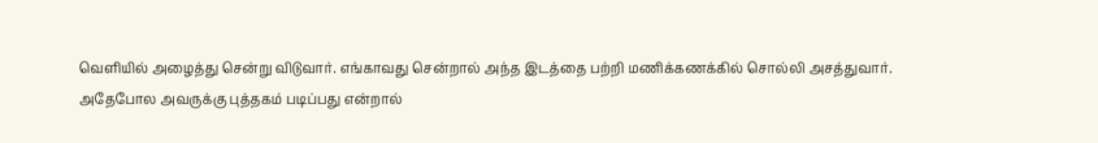வெளியில் அழைத்து சென்று விடுவார். எங்காவது சென்றால் அந்த இடத்தை பற்றி மணிக்கணக்கில் சொல்லி அசத்துவார்.
அதேபோல அவருக்கு புத்தகம் படிப்பது என்றால்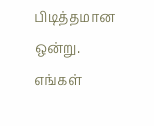பிடித்தமான ஒன்று. எங்கள்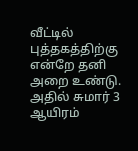வீட்டில் புத்தகத்திற்கு என்றே தனி அறை உண்டு. அதில் சுமார் 3 ஆயிரம்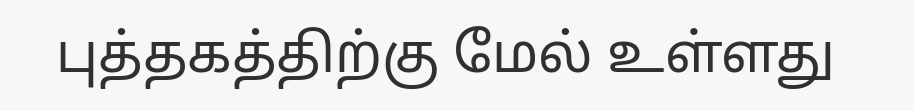புத்தகத்திற்கு மேல் உள்ளது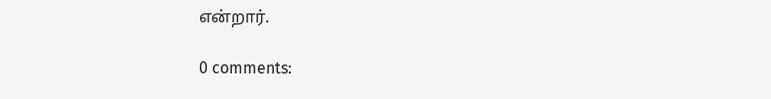என்றார்.

0 comments: